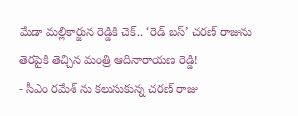మేడా మల్లికార్జున రెడ్డికి చెక్.. ‘రెడ్ బస్’ చరణ్ రాజును తెరపైకి తెచ్చిన మంత్రి ఆదినారాయణ రెడ్డి!
- సీఎం రమేశ్ ను కలుసుకున్న చరణ్ రాజు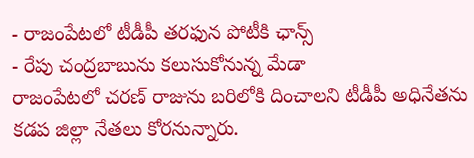- రాజంపేటలో టీడీపీ తరఫున పోటీకి ఛాన్స్
- రేపు చంద్రబాబును కలుసుకోనున్న మేడా
రాజంపేటలో చరణ్ రాజును బరిలోకి దించాలని టీడీపీ అధినేతను కడప జిల్లా నేతలు కోరనున్నారు.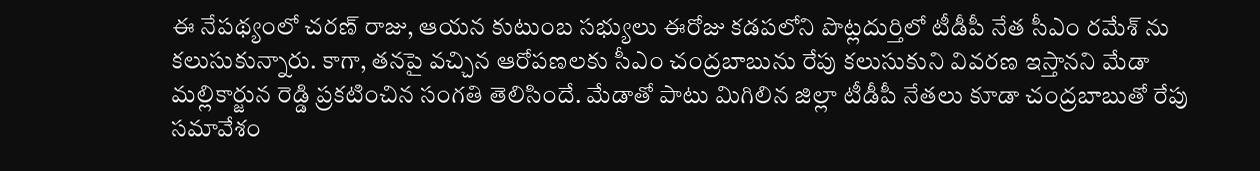ఈ నేపథ్యంలో చరణ్ రాజు, ఆయన కుటుంబ సభ్యులు ఈరోజు కడపలోని పొట్లదుర్తిలో టీడీపీ నేత సీఎం రమేశ్ ను కలుసుకున్నారు. కాగా, తనపై వచ్చిన ఆరోపణలకు సీఎం చంద్రబాబును రేపు కలుసుకుని వివరణ ఇస్తానని మేడా మల్లికార్జున రెడ్డి ప్రకటించిన సంగతి తెలిసిందే. మేడాతో పాటు మిగిలిన జిల్లా టీడీపీ నేతలు కూడా చంద్రబాబుతో రేపు సమావేశం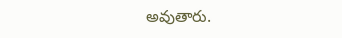అవుతారు.